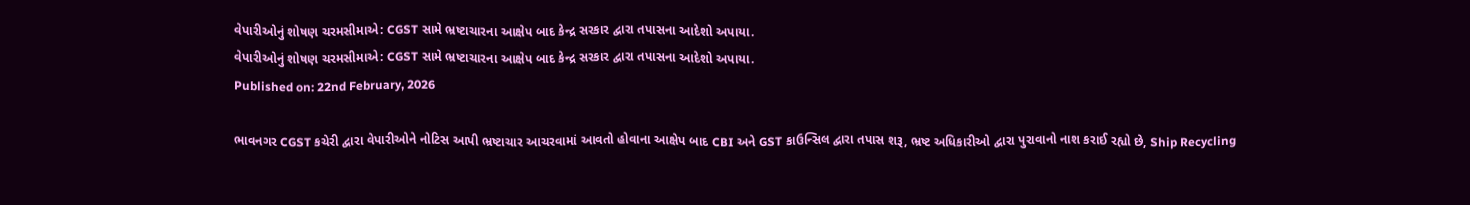વેપારીઓનું શોષણ ચરમસીમાએ: CGST સામે ભ્રષ્ટાચારના આક્ષેપ બાદ કેન્દ્ર સરકાર દ્વારા તપાસના આદેશો અપાયા.
વેપારીઓનું શોષણ ચરમસીમાએ: CGST સામે ભ્રષ્ટાચારના આક્ષેપ બાદ કેન્દ્ર સરકાર દ્વારા તપાસના આદેશો અપાયા.
Published on: 22nd February, 2026

ભાવનગર CGST કચેરી દ્વારા વેપારીઓને નોટિસ આપી ભ્રષ્ટાચાર આચરવામાં આવતો હોવાના આક્ષેપ બાદ CBI અને GST કાઉન્સિલ દ્વારા તપાસ શરૂ, ભ્રષ્ટ અધિકારીઓ દ્વારા પુરાવાનો નાશ કરાઈ રહ્યો છે, Ship Recycling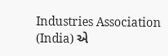Industries Association (India) એ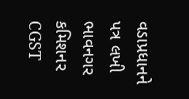વડાપ્રધાનને પત્ર લખી ભાવનગર કમિશનર CGST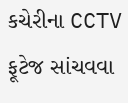કચેરીના CCTV ફૂટેજ સાંચવવા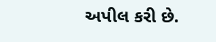અપીલ કરી છે.